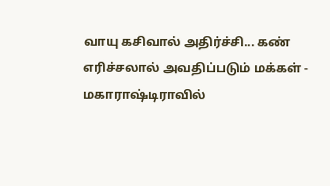வாயு கசிவால் அதிர்ச்சி... கண் எரிச்சலால் அவதிப்படும் மக்கள் - மகாராஷ்டிராவில்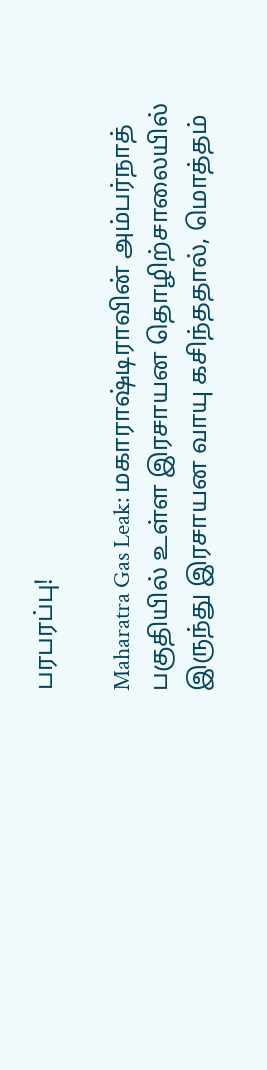பரபரப்பு!

Maharatra Gas Leak: மகாராஷ்டிராவின் அம்பர்நாத் பகுதியில் உள்ள இரசாயன தொழிற்சாலையில் இருந்து இரசாயன வாயு கசிந்ததால், மொத்தம்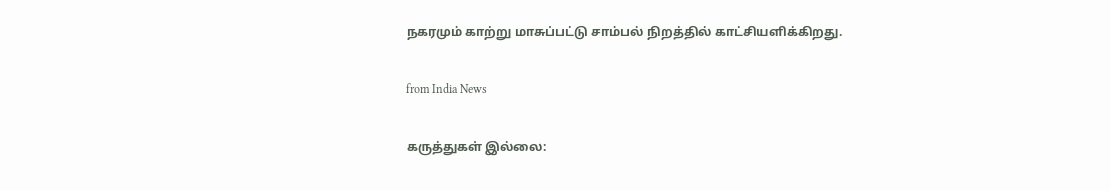நகரமும் காற்று மாசுப்பட்டு சாம்பல் நிறத்தில் காட்சியளிக்கிறது.

from India News

கருத்துகள் இல்லை: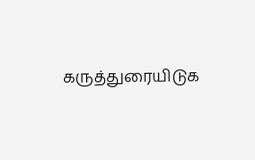கருத்துரையிடுக